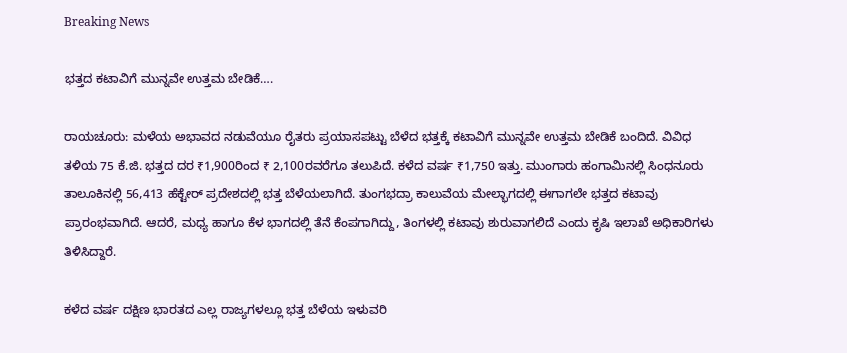Breaking News

ಭತ್ತದ ಕಟಾವಿಗೆ ಮುನ್ನವೇ ಉತ್ತಮ ಬೇಡಿಕೆ….

ರಾಯಚೂರು: ಮಳೆಯ ಅಭಾವದ ನಡುವೆಯೂ ರೈತರು ಪ್ರಯಾಸಪಟ್ಟು ಬೆಳೆದ ಭತ್ತಕ್ಕೆ ಕಟಾವಿಗೆ ಮುನ್ನವೇ ಉತ್ತಮ ಬೇಡಿಕೆ ಬಂದಿದೆ. ವಿವಿಧ ತಳಿಯ 75 ಕೆ.ಜಿ. ಭತ್ತದ ದರ ₹1,900ರಿಂದ ₹ 2,100ರವರೆಗೂ ತಲುಪಿದೆ. ಕಳೆದ ವರ್ಷ ₹1,750 ಇತ್ತು. ಮುಂಗಾರು ಹಂಗಾಮಿನಲ್ಲಿ ಸಿಂಧನೂರು ತಾಲೂಕಿನಲ್ಲಿ 56,413 ಹೆಕ್ಟೇರ್ ಪ್ರದೇಶದಲ್ಲಿ ಭತ್ತ ಬೆಳೆಯಲಾಗಿದೆ. ತುಂಗಭದ್ರಾ ಕಾಲುವೆಯ ಮೇಲ್ಭಾಗದಲ್ಲಿ ಈಗಾಗಲೇ ಭತ್ತದ ಕಟಾವು ಪ್ರಾರಂಭವಾಗಿದೆ. ಆದರೆ, ಮಧ್ಯ ಹಾಗೂ ಕೆಳ ಭಾಗದಲ್ಲಿ ತೆನೆ ಕೆಂಪಗಾಗಿದ್ದು, ತಿಂಗಳಲ್ಲಿ ಕಟಾವು ಶುರುವಾಗಲಿದೆ ಎಂದು ಕೃಷಿ ಇಲಾಖೆ ಅಧಿಕಾರಿಗಳು ತಿಳಿಸಿದ್ದಾರೆ.

ಕಳೆದ ವರ್ಷ ದಕ್ಷಿಣ ಭಾರತದ ಎಲ್ಲ ರಾಜ್ಯಗಳಲ್ಲೂ ಭತ್ತ ಬೆಳೆಯ ಇಳುವರಿ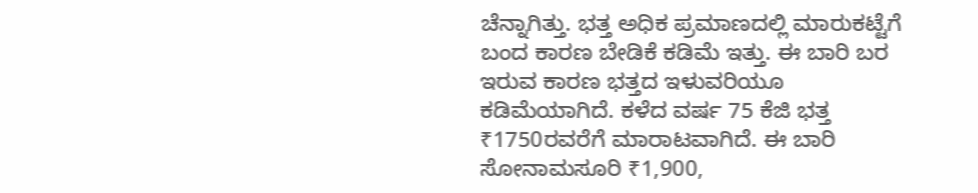ಚೆನ್ನಾಗಿತ್ತು. ಭತ್ತ ಅಧಿಕ ಪ್ರಮಾಣದಲ್ಲಿ ಮಾರುಕಟ್ಟೆಗೆ ಬಂದ ಕಾರಣ ಬೇಡಿಕೆ ಕಡಿಮೆ ಇತ್ತು. ಈ ಬಾರಿ ಬರ ಇರುವ ಕಾರಣ ಭತ್ತದ ಇಳುವರಿಯೂ ಕಡಿಮೆಯಾಗಿದೆ. ಕಳೆದ ವರ್ಷ 75 ಕೆಜಿ ಭತ್ತ ₹1750ರವರೆಗೆ ಮಾರಾಟವಾಗಿದೆ. ಈ ಬಾರಿ ಸೋನಾಮಸೂರಿ ₹1,900,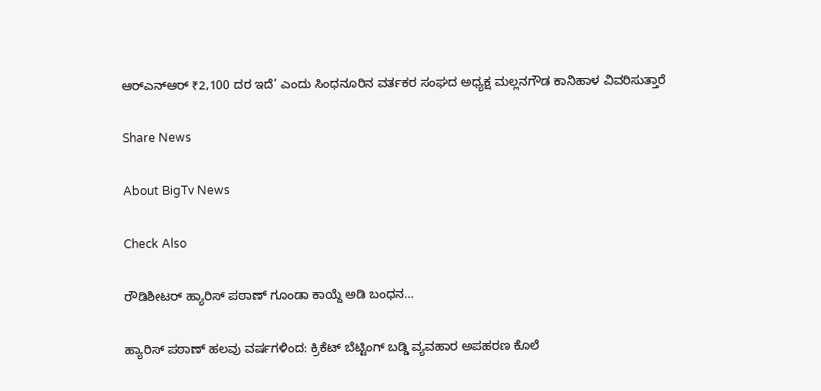ಆರ್‌ಎನ್‍ಆರ್ ₹2,100 ದರ ಇದೆ’ ಎಂದು ಸಿಂಧನೂರಿನ ವರ್ತಕರ ಸಂಘದ ಅಧ್ಯಕ್ಷ ಮಲ್ಲನಗೌಡ ಕಾನಿಹಾಳ ವಿವರಿಸುತ್ತಾರೆ

Share News

About BigTv News

Check Also

ರೌಡಿಶೀಟರ್ ಹ್ಯಾರಿಸ್ ಪಠಾಣ್ ಗೂಂಡಾ ಕಾಯ್ದೆ ಅಡಿ ಬಂಧನ…

ಹ್ಯಾರಿಸ್ ಪಠಾಣ್ ಹಲವು ವರ್ಷಗಳಿಂದ: ಕ್ರಿಕೆಟ್ ಬೆಟ್ಟಿಂಗ್ ಬಡ್ಡಿ ವ್ಯವಹಾರ ಅಪಹರಣ ಕೊಲೆ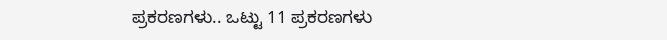ಪ್ರಕರಣಗಳು.. ಒಟ್ಟು 11 ಪ್ರಕರಣಗಳು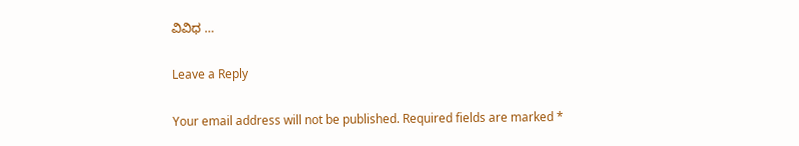ವಿವಿಧ …

Leave a Reply

Your email address will not be published. Required fields are marked *